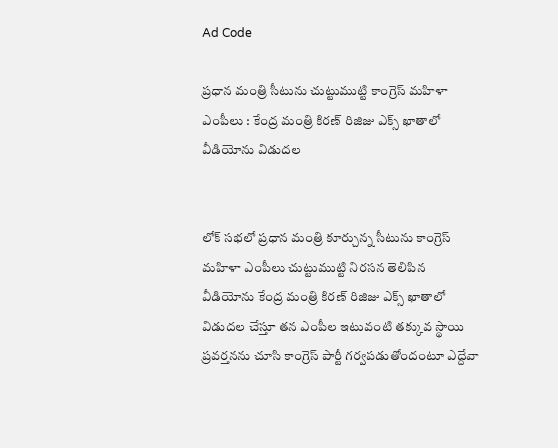Ad Code

ప్రధాన మంత్రి సీటును చుట్టుముట్టి కాంగ్రెస్ మహిళా ఎంపీలు : కేంద్ర మంత్రి కిరణ్ రిజిజు ఎక్స్ ఖాతాలో వీడియోను విడుదల


లోక్ సభలో ప్రధాన మంత్రి కూర్చున్న సీటును కాంగ్రెస్ మహిళా ఎంపీలు చుట్టుముట్టి నిరసన తెలిపిన వీడియోను కేంద్ర మంత్రి కిరణ్ రిజిజు ఎక్స్ ఖాతాలో విడుదల చేస్తూ తన ఎంపీల ఇటువంటి తక్కువ స్థాయి ప్రవర్తనను చూసి కాంగ్రెస్ పార్టీ గర్వపడుతోందంటూ ఎద్దేవా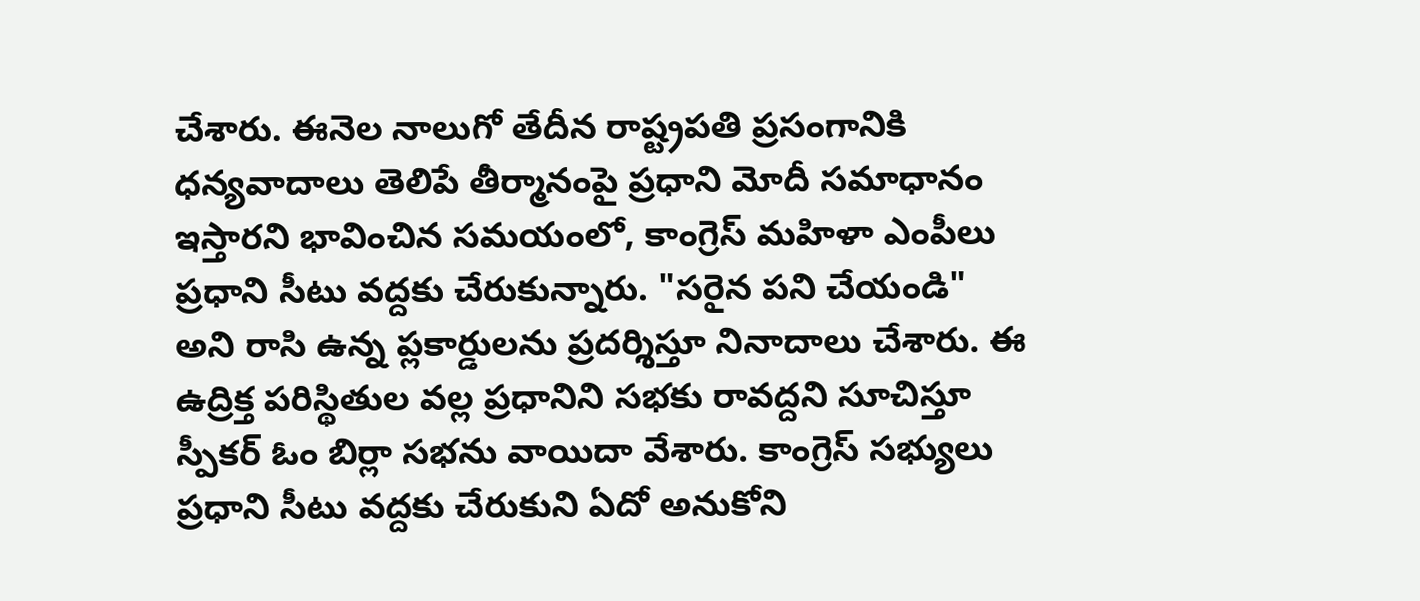చేశారు. ఈనెల నాలుగో తేదీన రాష్ట్రపతి ప్రసంగానికి ధన్యవాదాలు తెలిపే తీర్మానంపై ప్రధాని మోదీ సమాధానం ఇస్తారని భావించిన సమయంలో, కాంగ్రెస్ మహిళా ఎంపీలు ప్రధాని సీటు వద్దకు చేరుకున్నారు. "సరైన పని చేయండి" అని రాసి ఉన్న ప్లకార్డులను ప్రదర్శిస్తూ నినాదాలు చేశారు. ఈ ఉద్రిక్త పరిస్థితుల వల్ల ప్రధానిని సభకు రావద్దని సూచిస్తూ స్పీకర్ ఓం బిర్లా సభను వాయిదా వేశారు. కాంగ్రెస్ సభ్యులు ప్రధాని సీటు వద్దకు చేరుకుని ఏదో అనుకోని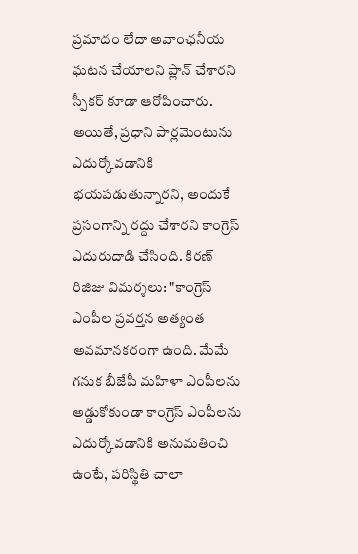ప్రమాదం లేదా అవాంఛనీయ ఘటన చేయాలని ప్లాన్ చేశారని స్పీకర్ కూడా ఆరోపించారు. అయితే, ప్రధాని పార్లమెంటును ఎదుర్కోవడానికి భయపడుతున్నారని, అందుకే ప్రసంగాన్ని రద్దు చేశారని కాంగ్రెస్ ఎదురుదాడి చేసింది. కిరణ్ రిజిజు విమర్శలు: "కాంగ్రెస్ ఎంపీల ప్రవర్తన అత్యంత అవమానకరంగా ఉంది. మేమే గనుక బీజేపీ మహిళా ఎంపీలను అడ్డుకోకుండా కాంగ్రెస్ ఎంపీలను ఎదుర్కోవడానికి అనుమతించి ఉంటే, పరిస్థితి చాలా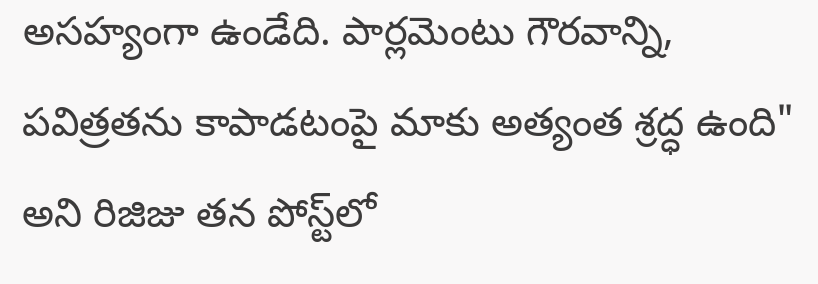అసహ్యంగా ఉండేది. పార్లమెంటు గౌరవాన్ని, పవిత్రతను కాపాడటంపై మాకు అత్యంత శ్రద్ధ ఉంది" అని రిజిజు తన పోస్ట్‌లో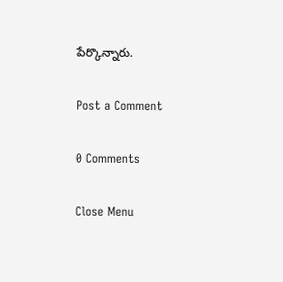పేర్కొన్నారు.

Post a Comment

0 Comments

Close Menu